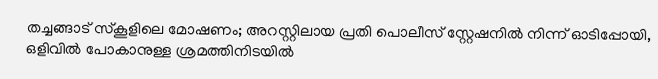തച്ചങ്ങാട് സ്‌കൂളിലെ മോഷണം; അറസ്റ്റിലായ പ്രതി പൊലീസ് സ്റ്റേഷനില്‍ നിന്ന് ഓടിപ്പോയി, ഒളിവില്‍ പോകാനുള്ള ശ്രമത്തിനിടയില്‍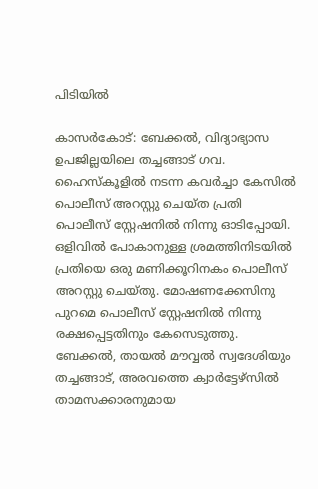പിടിയില്‍

കാസര്‍കോട്: ബേക്കല്‍, വിദ്യാഭ്യാസ ഉപജില്ലയിലെ തച്ചങ്ങാട് ഗവ. ഹൈസ്‌കൂളില്‍ നടന്ന കവര്‍ച്ചാ കേസില്‍ പൊലീസ് അറസ്റ്റു ചെയ്ത പ്രതി പൊലീസ് സ്റ്റേഷനില്‍ നിന്നു ഓടിപ്പോയി. ഒളിവില്‍ പോകാനുള്ള ശ്രമത്തിനിടയില്‍ പ്രതിയെ ഒരു മണിക്കൂറിനകം പൊലീസ് അറസ്റ്റു ചെയ്തു. മോഷണക്കേസിനു പുറമെ പൊലീസ് സ്റ്റേഷനില്‍ നിന്നു രക്ഷപ്പെട്ടതിനും കേസെടുത്തു. ബേക്കല്‍, തായല്‍ മൗവ്വല്‍ സ്വദേശിയും തച്ചങ്ങാട്, അരവത്തെ ക്വാര്‍ട്ടേഴ്‌സില്‍ താമസക്കാരനുമായ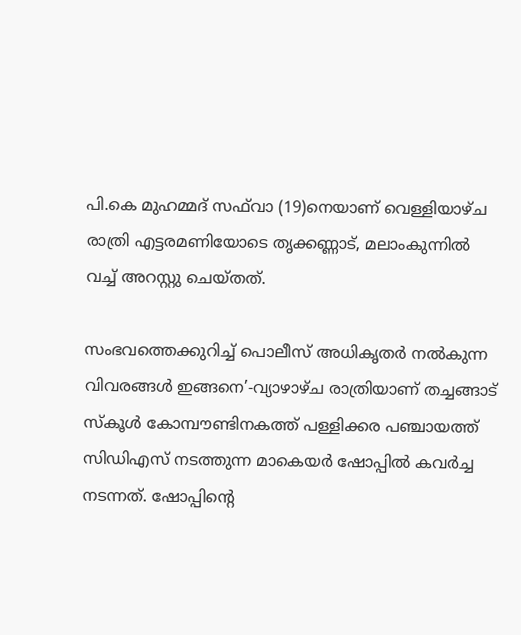പി.കെ മുഹമ്മദ് സഫ്‌വാ (19)നെയാണ് വെള്ളിയാഴ്ച രാത്രി എട്ടരമണിയോടെ തൃക്കണ്ണാട്, മലാംകുന്നില്‍ വച്ച് അറസ്റ്റു ചെയ്തത്.

സംഭവത്തെക്കുറിച്ച് പൊലീസ് അധികൃതര്‍ നല്‍കുന്ന വിവരങ്ങള്‍ ഇങ്ങനെ’-വ്യാഴാഴ്ച രാത്രിയാണ് തച്ചങ്ങാട് സ്‌കൂള്‍ കോമ്പൗണ്ടിനകത്ത് പള്ളിക്കര പഞ്ചായത്ത് സിഡിഎസ് നടത്തുന്ന മാകെയര്‍ ഷോപ്പില്‍ കവര്‍ച്ച നടന്നത്. ഷോപ്പിന്റെ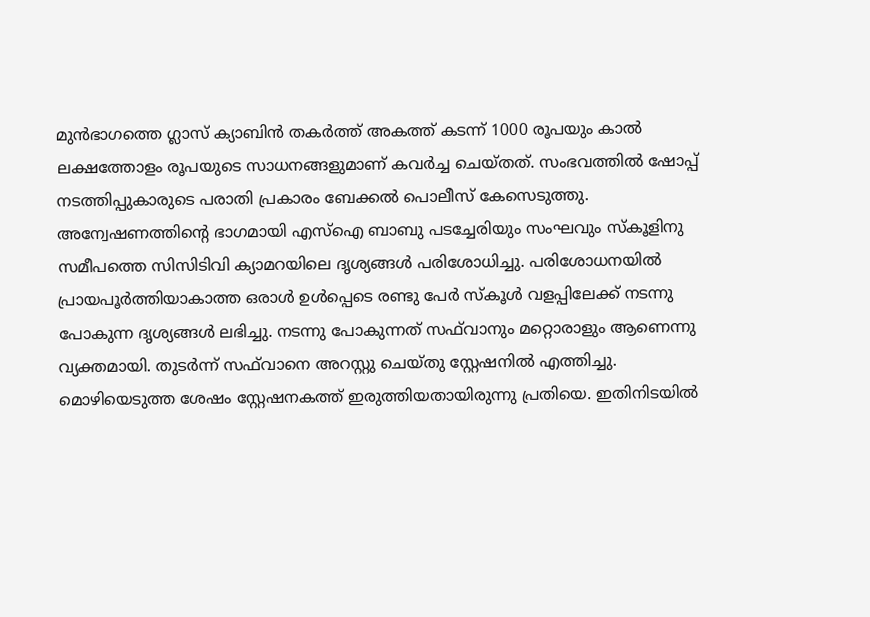മുന്‍ഭാഗത്തെ ഗ്ലാസ് ക്യാബിന്‍ തകര്‍ത്ത് അകത്ത് കടന്ന് 1000 രൂപയും കാല്‍ ലക്ഷത്തോളം രൂപയുടെ സാധനങ്ങളുമാണ് കവര്‍ച്ച ചെയ്തത്. സംഭവത്തില്‍ ഷോപ്പ് നടത്തിപ്പുകാരുടെ പരാതി പ്രകാരം ബേക്കല്‍ പൊലീസ് കേസെടുത്തു. അന്വേഷണത്തിന്റെ ഭാഗമായി എസ്‌ഐ ബാബു പടച്ചേരിയും സംഘവും സ്‌കൂളിനു സമീപത്തെ സിസിടിവി ക്യാമറയിലെ ദൃശ്യങ്ങള്‍ പരിശോധിച്ചു. പരിശോധനയില്‍ പ്രായപൂര്‍ത്തിയാകാത്ത ഒരാള്‍ ഉള്‍പ്പെടെ രണ്ടു പേര്‍ സ്‌കൂള്‍ വളപ്പിലേക്ക് നടന്നു പോകുന്ന ദൃശ്യങ്ങള്‍ ലഭിച്ചു. നടന്നു പോകുന്നത് സഫ്‌വാനും മറ്റൊരാളും ആണെന്നു വ്യക്തമായി. തുടര്‍ന്ന് സഫ്‌വാനെ അറസ്റ്റു ചെയ്തു സ്റ്റേഷനില്‍ എത്തിച്ചു. മൊഴിയെടുത്ത ശേഷം സ്റ്റേഷനകത്ത് ഇരുത്തിയതായിരുന്നു പ്രതിയെ. ഇതിനിടയില്‍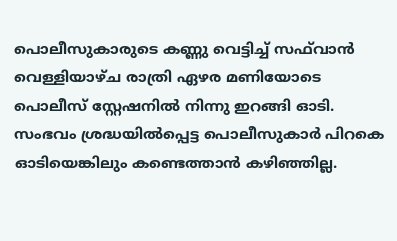പൊലീസുകാരുടെ കണ്ണു വെട്ടിച്ച് സഫ്‌വാന്‍ വെള്ളിയാഴ്ച രാത്രി ഏഴര മണിയോടെ പൊലീസ് സ്റ്റേഷനില്‍ നിന്നു ഇറങ്ങി ഓടി. സംഭവം ശ്രദ്ധയില്‍പ്പെട്ട പൊലീസുകാര്‍ പിറകെ ഓടിയെങ്കിലും കണ്ടെത്താന്‍ കഴിഞ്ഞില്ല.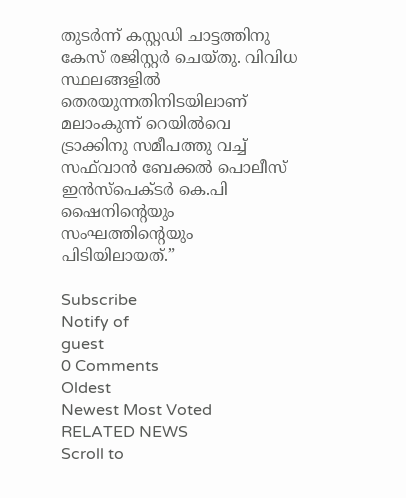തുടര്‍ന്ന് കസ്റ്റഡി ചാട്ടത്തിനു കേസ് രജിസ്റ്റര്‍ ചെയ്തു. വിവിധ സ്ഥലങ്ങളില്‍ തെരയുന്നതിനിടയിലാണ് മലാംകുന്ന് റെയില്‍വെ ട്രാക്കിനു സമീപത്തു വച്ച് സഫ്‌വാന്‍ ബേക്കല്‍ പൊലീസ് ഇന്‍സ്‌പെക്ടര്‍ കെ.പി ഷൈനിന്റെയും സംഘത്തിന്റെയും പിടിയിലായത്.”

Subscribe
Notify of
guest
0 Comments
Oldest
Newest Most Voted
RELATED NEWS
Scroll to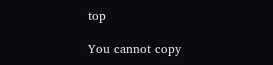top

You cannot copy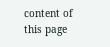content of this page